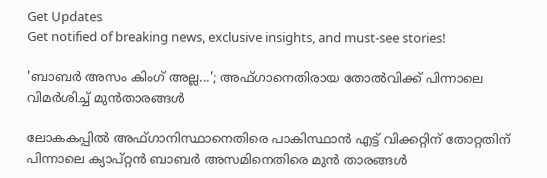Get Updates
Get notified of breaking news, exclusive insights, and must-see stories!

'ബാബര്‍ അസം കിംഗ് അല്ല...'; അഫ്ഗാനെതിരായ തോല്‍വിക്ക് പിന്നാലെ വിമര്‍ശിച്ച് മുന്‍താരങ്ങള്‍

ലോകകപ്പില്‍ അഫ്ഗാനിസ്ഥാനെതിരെ പാകിസ്ഥാന്‍ എട്ട് വിക്കറ്റിന് തോറ്റതിന് പിന്നാലെ ക്യാപ്റ്റന്‍ ബാബര്‍ അസമിനെതിരെ മുന്‍ താരങ്ങള്‍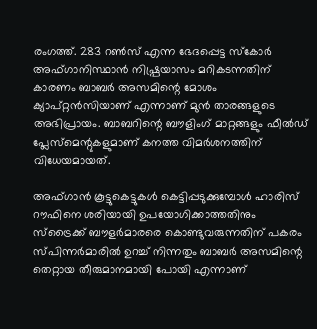രംഗത്ത്. 283 റണ്‍സ് എന്ന ഭേദപ്പെട്ട സ്‌കോര്‍ അഫ്ഗാനിസ്ഥാന്‍ നിഷ്പ്രയാസം മറികടന്നതിന് കാരണം ബാബര്‍ അസമിന്റെ മോശം ക്യാപ്റ്റന്‍സിയാണ് എന്നാണ് മുന്‍ താരങ്ങളുടെ അഭിപ്രായം. ബാബറിന്റെ ബൗളിംഗ് മാറ്റങ്ങളും ഫീല്‍ഡ് പ്ലേസ്മെന്റുകളുമാണ് കനത്ത വിമര്‍ശനത്തിന് വിധേയമായത്.

അഫ്ഗാന്‍ കൂട്ടുകെട്ടുകള്‍ കെട്ടിപ്പടുക്കുമ്പോള്‍ ഹാരിസ് റൗഫിനെ ശരിയായി ഉപയോഗിക്കാത്തതിനും സ്ട്രൈക്ക് ബൗളര്‍മാരരെ കൊണ്ടുവരുന്നതിന് പകരം സ്പിന്നര്‍മാരില്‍ ഉറച്ച് നിന്നതും ബാബര്‍ അസമിന്റെ തെറ്റായ തീരുമാനമായി പോയി എന്നാണ്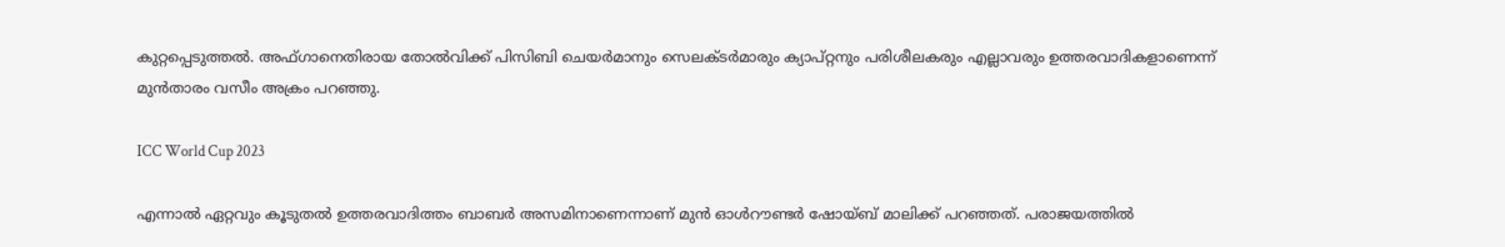കുറ്റപ്പെടുത്തല്‍. അഫ്ഗാനെതിരായ തോല്‍വിക്ക് പിസിബി ചെയര്‍മാനും സെലക്ടര്‍മാരും ക്യാപ്റ്റനും പരിശീലകരും എല്ലാവരും ഉത്തരവാദികളാണെന്ന് മുന്‍താരം വസീം അക്രം പറഞ്ഞു.

ICC World Cup 2023

എന്നാല്‍ ഏറ്റവും കൂടുതല്‍ ഉത്തരവാദിത്തം ബാബര്‍ അസമിനാണെന്നാണ് മുന്‍ ഓള്‍റൗണ്ടര്‍ ഷോയ്ബ് മാലിക്ക് പറഞ്ഞത്. പരാജയത്തില്‍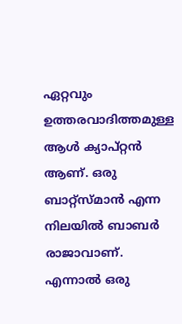ഏറ്റവും ഉത്തരവാദിത്തമുള്ള ആള്‍ ക്യാപ്റ്റന്‍ ആണ്. ഒരു ബാറ്റ്‌സ്മാന്‍ എന്ന നിലയില്‍ ബാബര്‍ രാജാവാണ്. എന്നാല്‍ ഒരു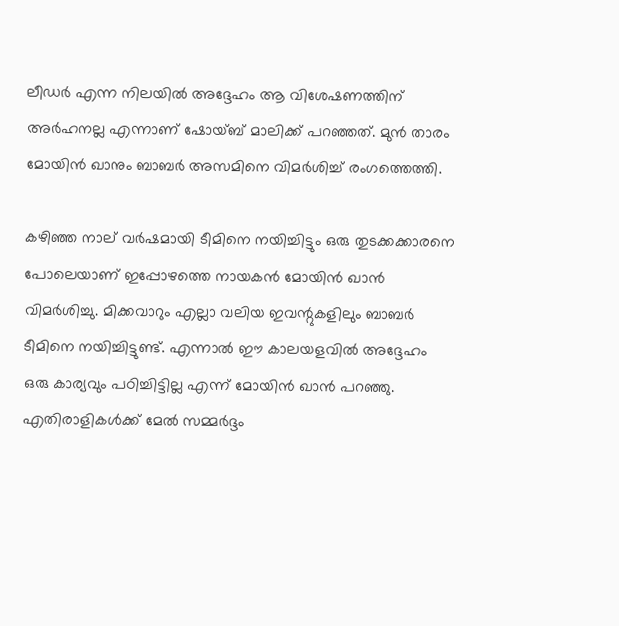ലീഡര്‍ എന്ന നിലയില്‍ അദ്ദേഹം ആ വിശേഷണത്തിന് അര്‍ഹനല്ല എന്നാണ് ഷോയ്ബ് മാലിക്ക് പറഞ്ഞത്. മുന്‍ താരം മോയിന്‍ ഖാനും ബാബര്‍ അസമിനെ വിമര്‍ശിച്ച് രംഗത്തെത്തി.

കഴിഞ്ഞ നാല് വര്‍ഷമായി ടീമിനെ നയിച്ചിട്ടും ഒരു തുടക്കക്കാരനെ പോലെയാണ് ഇപ്പോഴത്തെ നായകന്‍ മോയിന്‍ ഖാന്‍ വിമര്‍ശിച്ചു. മിക്കവാറും എല്ലാ വലിയ ഇവന്റുകളിലും ബാബര്‍ ടീമിനെ നയിച്ചിട്ടുണ്ട്. എന്നാല്‍ ഈ കാലയളവില്‍ അദ്ദേഹം ഒരു കാര്യവും പഠിച്ചിട്ടില്ല എന്ന് മോയിന്‍ ഖാന്‍ പറഞ്ഞു. എതിരാളികള്‍ക്ക് മേല്‍ സമ്മര്‍ദ്ദം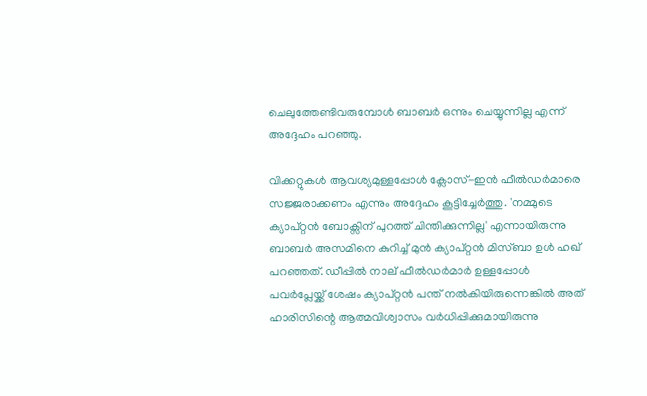ചെലുത്തേണ്ടിവരുമ്പോള്‍ ബാബര്‍ ഒന്നും ചെയ്യുന്നില്ല എന്ന് അദ്ദേഹം പറഞ്ഞു.

വിക്കറ്റുകള്‍ ആവശ്യമുള്ളപ്പോള്‍ ക്ലോസ്-ഇന്‍ ഫീല്‍ഡര്‍മാരെ സജ്ജരാക്കണം എന്നും അദ്ദേഹം കൂട്ടിച്ചേര്‍ത്തു. 'നമ്മുടെ ക്യാപ്റ്റന്‍ ബോക്സിന് പുറത്ത് ചിന്തിക്കുന്നില്ല' എന്നായിരുന്നു ബാബര്‍ അസമിനെ കുറിച്ച് മുന്‍ ക്യാപ്റ്റന്‍ മിസ്ബാ ഉള്‍ ഹഖ് പറഞ്ഞത്. ഡീപ്പില്‍ നാല് ഫീല്‍ഡര്‍മാര്‍ ഉള്ളപ്പോള്‍ പവര്‍പ്ലേയ്ക്ക് ശേഷം ക്യാപ്റ്റന്‍ പന്ത് നല്‍കിയിരുന്നെങ്കില്‍ അത് ഹാരിസിന്റെ ആത്മവിശ്വാസം വര്‍ധിപ്പിക്കുമായിരുന്നു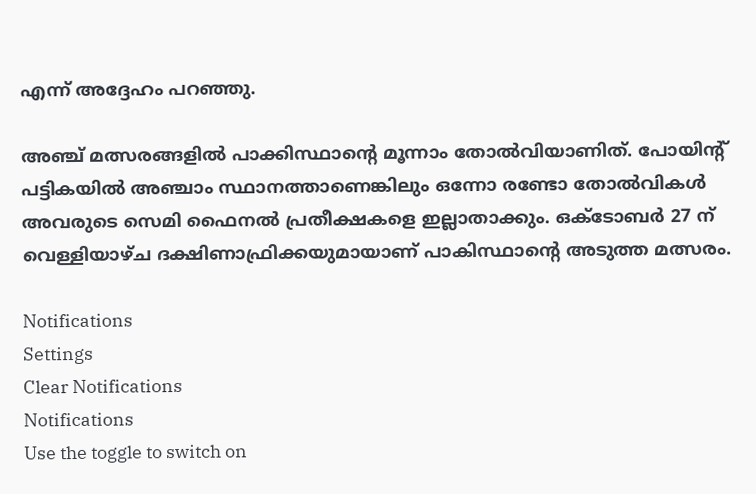എന്ന് അദ്ദേഹം പറഞ്ഞു.

അഞ്ച് മത്സരങ്ങളില്‍ പാക്കിസ്ഥാന്റെ മൂന്നാം തോല്‍വിയാണിത്. പോയിന്റ് പട്ടികയില്‍ അഞ്ചാം സ്ഥാനത്താണെങ്കിലും ഒന്നോ രണ്ടോ തോല്‍വികള്‍ അവരുടെ സെമി ഫൈനല്‍ പ്രതീക്ഷകളെ ഇല്ലാതാക്കും. ഒക്ടോബര്‍ 27 ന് വെള്ളിയാഴ്ച ദക്ഷിണാഫ്രിക്കയുമായാണ് പാകിസ്ഥാന്റെ അടുത്ത മത്സരം.

Notifications
Settings
Clear Notifications
Notifications
Use the toggle to switch on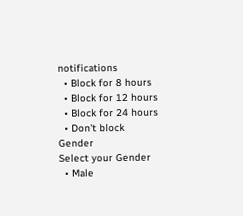notifications
  • Block for 8 hours
  • Block for 12 hours
  • Block for 24 hours
  • Don't block
Gender
Select your Gender
  • Male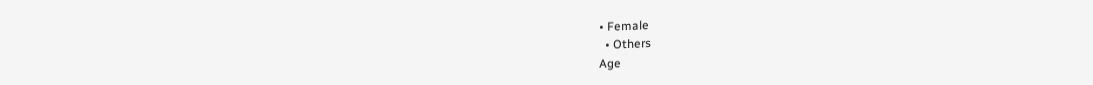• Female
  • Others
Age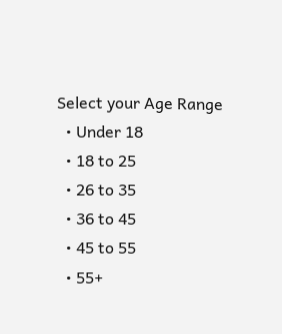Select your Age Range
  • Under 18
  • 18 to 25
  • 26 to 35
  • 36 to 45
  • 45 to 55
  • 55+